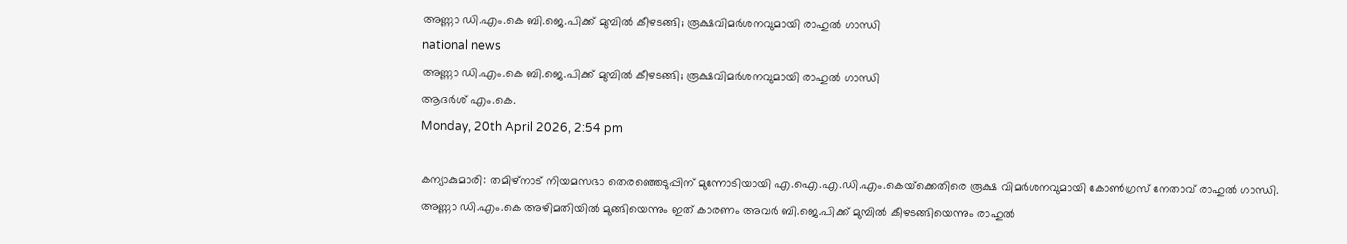അണ്ണാ ഡി.എം.കെ ബി.ജെ.പിക്ക് മുമ്പില്‍ കീഴടങ്ങി; രൂക്ഷവിമര്‍ശനവുമായി രാഹുല്‍ ഗാന്ധി
national news
അണ്ണാ ഡി.എം.കെ ബി.ജെ.പിക്ക് മുമ്പില്‍ കീഴടങ്ങി; രൂക്ഷവിമര്‍ശനവുമായി രാഹുല്‍ ഗാന്ധി
ആദര്‍ശ് എം.കെ.
Monday, 20th April 2026, 2:54 pm

കന്യാകുമാരി: തമിഴ്‌നാട് നിയമസഭാ തെരഞ്ഞെടുപ്പിന് മുന്നോടിയായി എ.ഐ.എ.ഡി.എം.കെയ്‌ക്കെതിരെ രൂക്ഷ വിമര്‍ശനവുമായി കോണ്‍ഗ്രസ് നേതാവ് രാഹുല്‍ ഗാന്ധി. അണ്ണാ ഡി.എം.കെ അഴിമതിയില്‍ മുങ്ങിയെന്നും ഇത് കാരണം അവര്‍ ബി.ജെ.പിക്ക് മുമ്പില്‍ കീഴടങ്ങിയെന്നും രാഹുല്‍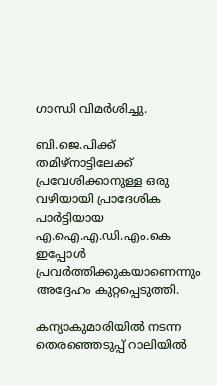ഗാന്ധി വിമര്‍ശിച്ചു.

ബി.ജെ.പിക്ക് തമിഴ്നാട്ടിലേക്ക് പ്രവേശിക്കാനുള്ള ഒരു വഴിയായി പ്രാദേശിക പാര്‍ട്ടിയായ എ.ഐ.എ.ഡി.എം.കെ ഇപ്പോള്‍ പ്രവര്‍ത്തിക്കുകയാണെന്നും അദ്ദേഹം കുറ്റപ്പെടുത്തി.

കന്യാകുമാരിയില്‍ നടന്ന തെരഞ്ഞെടുപ്പ് റാലിയില്‍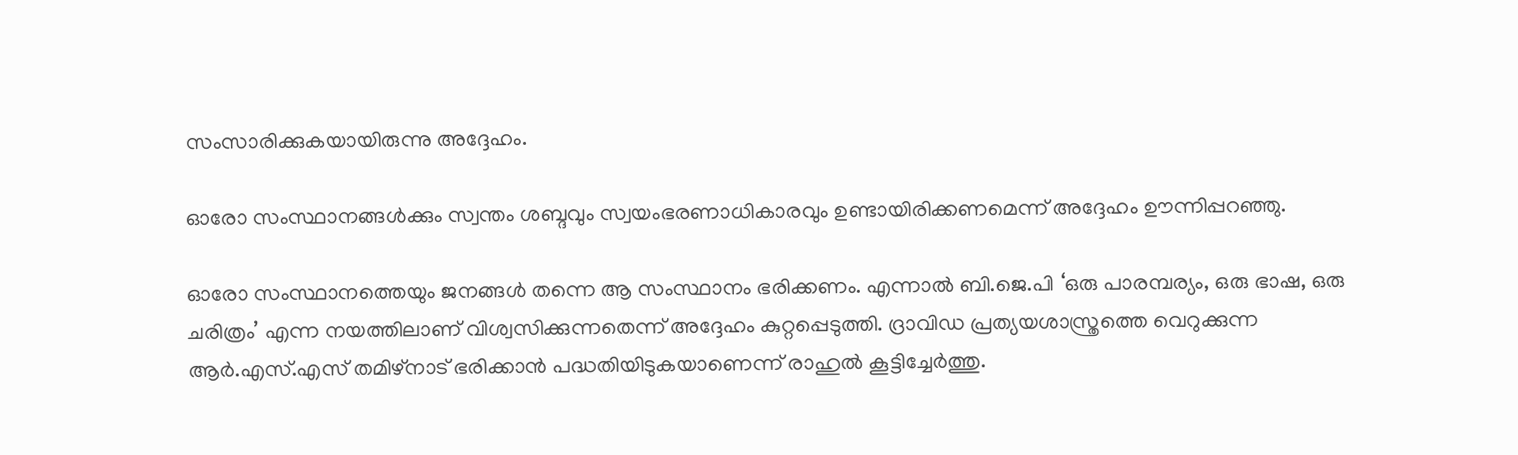സംസാരിക്കുകയായിരുന്നു അദ്ദേഹം.

ഓരോ സംസ്ഥാനങ്ങള്‍ക്കും സ്വന്തം ശബ്ദവും സ്വയംഭരണാധികാരവും ഉണ്ടായിരിക്കണമെന്ന് അദ്ദേഹം ഊന്നിപ്പറഞ്ഞു.

ഓരോ സംസ്ഥാനത്തെയും ജനങ്ങള്‍ തന്നെ ആ സംസ്ഥാനം ഭരിക്കണം. എന്നാല്‍ ബി.ജെ.പി ‘ഒരു പാരമ്പര്യം, ഒരു ഭാഷ, ഒരു ചരിത്രം’ എന്ന നയത്തിലാണ് വിശ്വസിക്കുന്നതെന്ന് അദ്ദേഹം കുറ്റപ്പെടുത്തി. ദ്രാവിഡ പ്രത്യയശാസ്ത്രത്തെ വെറുക്കുന്ന ആര്‍.എസ്.എസ് തമിഴ്നാട് ഭരിക്കാന്‍ പദ്ധതിയിടുകയാണെന്ന് രാഹുല്‍ കൂട്ടിച്ചേര്‍ത്തു.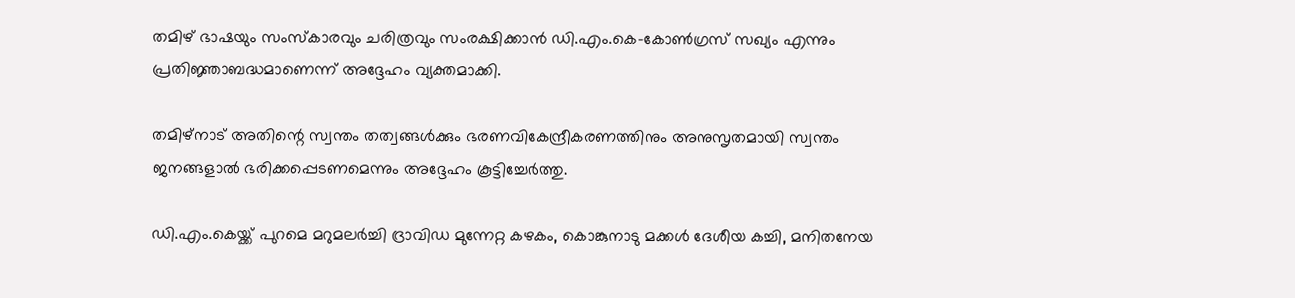തമിഴ് ഭാഷയും സംസ്‌കാരവും ചരിത്രവും സംരക്ഷിക്കാന്‍ ഡി.എം.കെ-കോണ്‍ഗ്രസ് സഖ്യം എന്നും പ്രതിജ്ഞാബദ്ധമാണെന്ന് അദ്ദേഹം വ്യക്തമാക്കി.

തമിഴ്നാട് അതിന്റെ സ്വന്തം തത്വങ്ങള്‍ക്കും ഭരണവികേന്ദ്രീകരണത്തിനും അനുസൃതമായി സ്വന്തം ജനങ്ങളാല്‍ ഭരിക്കപ്പെടണമെന്നും അദ്ദേഹം കൂട്ടിച്ചേര്‍ത്തു.

ഡി.എം.കെയ്ക്ക് പുറമെ മറുമലര്‍ച്ചി ദ്രാവിഡ മുന്നേറ്റ കഴകം, കൊങ്കുനാടു മക്കള്‍ ദേശീയ കച്ചി, മനിതനേയ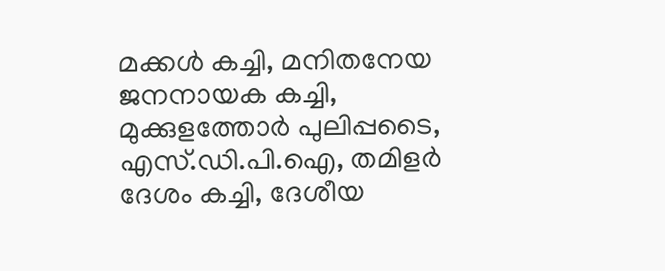മക്കള്‍ കച്ചി, മനിതനേയ ജനനായക കച്ചി, മുക്കുളത്തോര്‍ പുലിപ്പടൈ, എസ്.ഡി.പി.ഐ, തമിളര്‍ ദേശം കച്ചി, ദേശീയ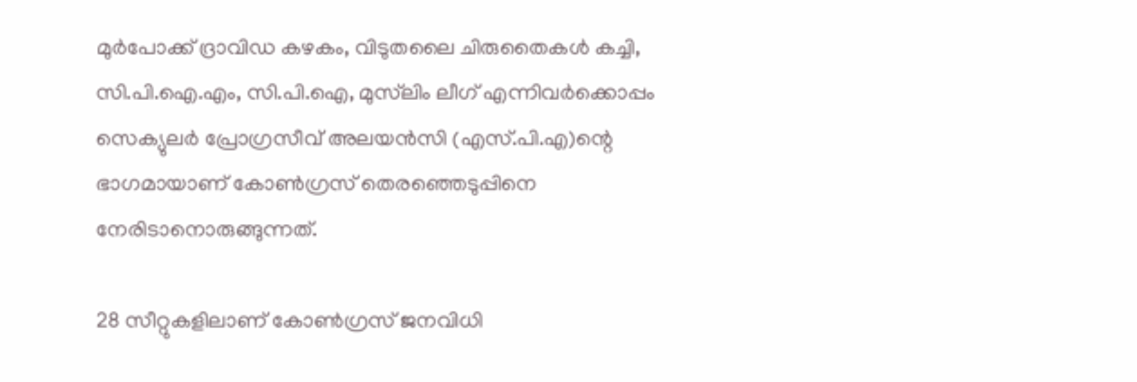മുര്‍പോക്ക് ദ്രാവിഡ കഴകം, വിടുതലൈ ചിരുതൈകള്‍ കച്ചി, സി.പി.ഐ.എം, സി.പി.ഐ, മുസ്‌ലിം ലീഗ് എന്നിവര്‍ക്കൊപ്പം സെക്യുലര്‍ പ്രോഗ്രസീവ് അലയന്‍സി (എസ്.പി.എ)ന്റെ ഭാഗമായാണ് കോണ്‍ഗ്രസ് തെരഞ്ഞെടുപ്പിനെ നേരിടാനൊരുങ്ങുന്നത്.

28 സീറ്റുകളിലാണ് കോണ്‍ഗ്രസ് ജനവിധി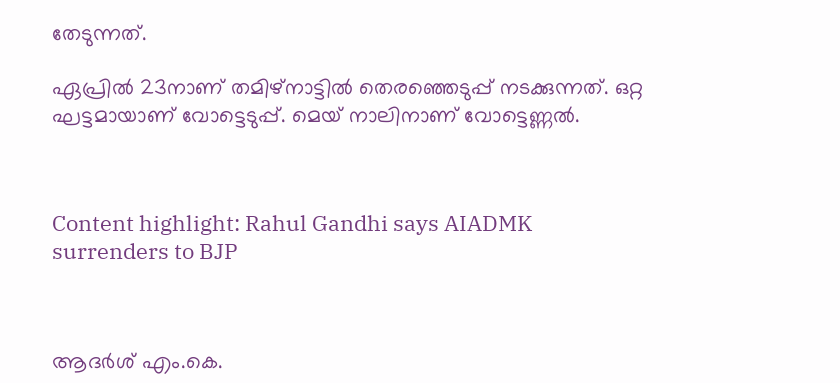തേടുന്നത്.

ഏപ്രില്‍ 23നാണ് തമിഴ്നാട്ടില്‍ തെരഞ്ഞെടുപ്പ് നടക്കുന്നത്. ഒറ്റ ഘട്ടമായാണ് വോട്ടെടുപ്പ്. മെയ് നാലിനാണ് വോട്ടെണ്ണല്‍.



Content highlight: Rahul Gandhi says AIADMK surrenders to BJP



ആദര്‍ശ് എം.കെ.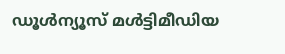ഡൂള്‍ന്യൂസ് മള്‍ട്ടിമീഡിയ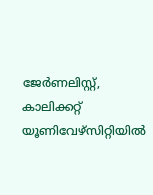ജേര്‍ണലിസ്റ്റ്, കാലിക്കറ്റ് യൂണിവേഴ്സിറ്റിയില്‍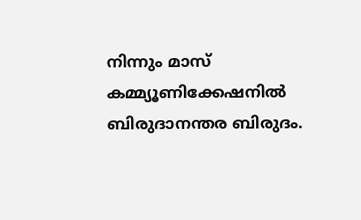നിന്നും മാസ് കമ്മ്യൂണിക്കേഷനില്‍ ബിരുദാനന്തര ബിരുദം.